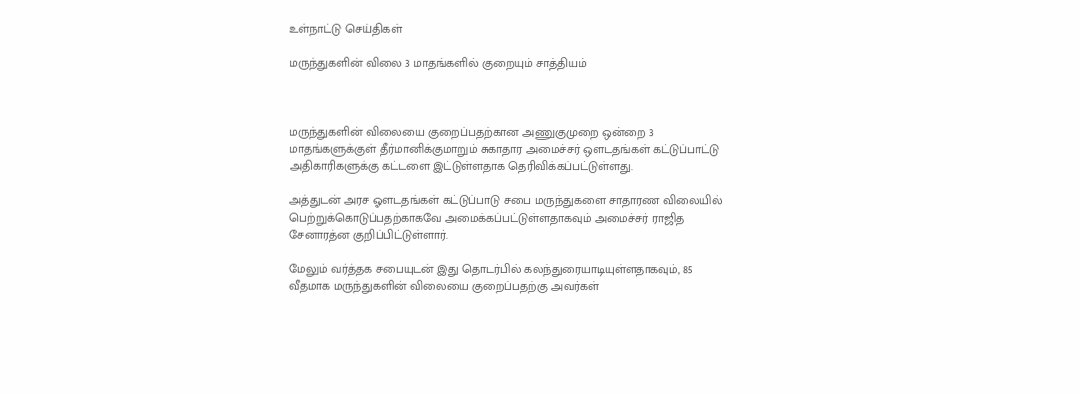உள்நாட்டு செய்திகள்

மருந்துகளின் விலை 3 மாதங்களில் குறையும் சாத்தியம்



மருந்துகளின் விலையை குறைப்பதற்கான அணுகுமுறை ஒன்றை 3 மாதங்களுக்குள் தீர்மானிக்குமாறும் சுகாதார அமைச்சர் ஒளடதங்கள் கட்டுப்பாட்டு அதிகாரிகளுக்கு கட்டளை இட்டுள்ளதாக தெரிவிக்கப்பட்டுள்ளது.

அத்துடன் அரச ஓளடதங்கள் கட்டுப்பாடு சபை மருந்துகளை சாதாரண விலையில் பெற்றுக்கொடுப்பதற்காகவே அமைக்கப்பட்டுள்ளதாகவும் அமைச்சர் ராஜித சேனாரத்ன குறிப்பிட்டுள்ளார்.

மேலும் வர்த்தக சபையுடன் இது தொடர்பில் கலந்துரையாடியுள்ளதாகவும், 85 வீதமாக மருந்துகளின் விலையை குறைப்பதற்கு அவர்கள்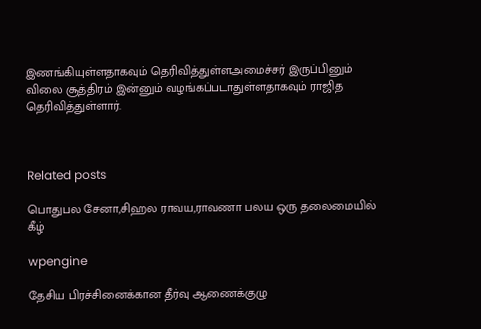இணங்கியுள்ளதாகவும் தெரிவித்துள்ளஅமைச்சர் இருப்பினும் விலை சூத்திரம் இன்னும் வழங்கப்படாதுள்ளதாகவும் ராஜித தெரிவித்துள்ளார்.



Related posts

பொதுபல சேனா,சிஹல ராவய,ராவணா பலய ஒரு தலைமையில் கீழ்

wpengine

தேசிய பிரச்சினைக்கான தீர்வு ஆணைக்குழு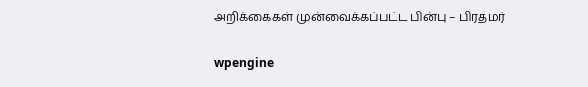அறிக்கைகள் முன்வைக்கப்பட்ட பின்பு – பிரதமர்

wpengine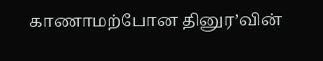காணாமற்போன தினுர’வின்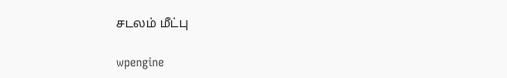சடலம் மீட்பு

wpengine